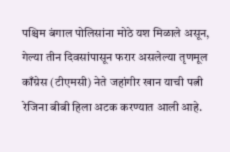पश्चिम बंगाल पोलिसांना मोठे यश मिळाले असून, गेल्या तीन दिवसांपासून फरार असलेल्या तृणमूल काँग्रेस (टीएमसी) नेते जहांगीर खान याची पत्नी रेजिना बीबी हिला अटक करण्यात आली आहे.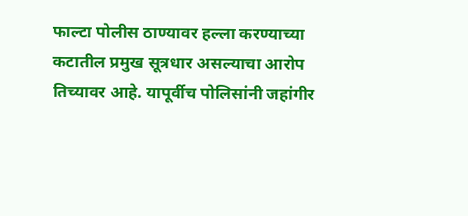फाल्टा पोलीस ठाण्यावर हल्ला करण्याच्या कटातील प्रमुख सूत्रधार असल्याचा आरोप तिच्यावर आहे. यापूर्वीच पोलिसांनी जहांगीर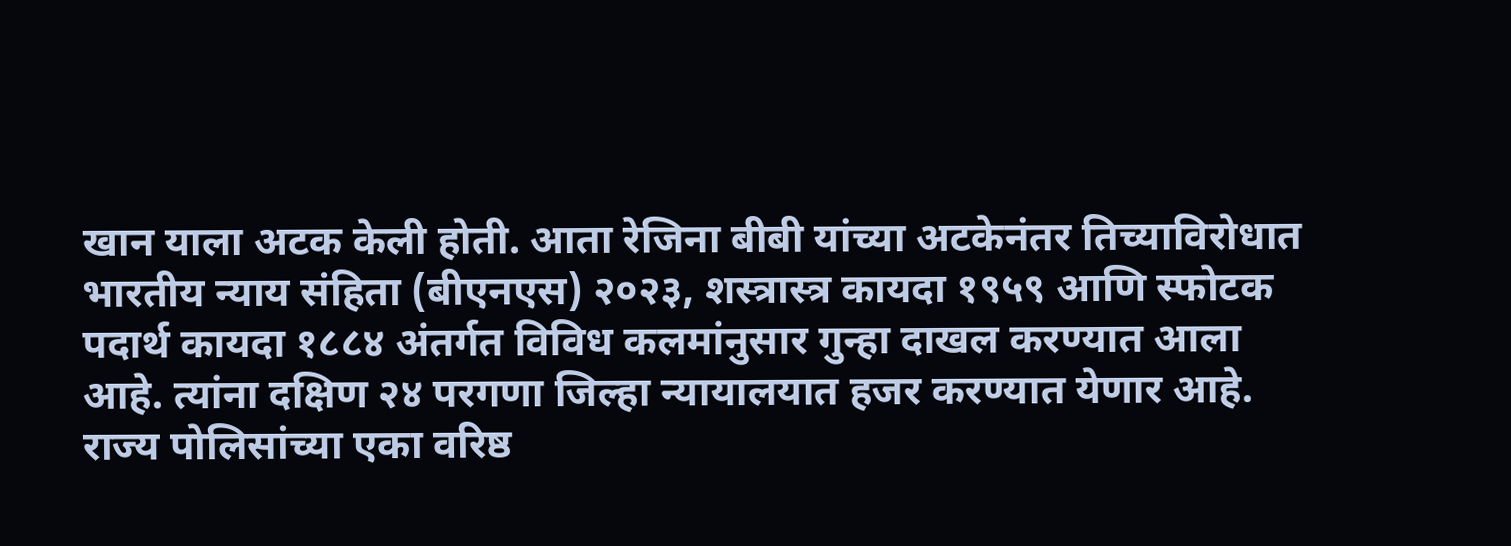खान याला अटक केली होती. आता रेजिना बीबी यांच्या अटकेनंतर तिच्याविरोधात भारतीय न्याय संहिता (बीएनएस) २०२३, शस्त्रास्त्र कायदा १९५९ आणि स्फोटक पदार्थ कायदा १८८४ अंतर्गत विविध कलमांनुसार गुन्हा दाखल करण्यात आला आहे. त्यांना दक्षिण २४ परगणा जिल्हा न्यायालयात हजर करण्यात येणार आहे.
राज्य पोलिसांच्या एका वरिष्ठ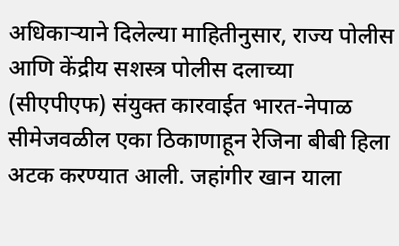अधिकाऱ्याने दिलेल्या माहितीनुसार, राज्य पोलीस आणि केंद्रीय सशस्त्र पोलीस दलाच्या (सीएपीएफ) संयुक्त कारवाईत भारत-नेपाळ सीमेजवळील एका ठिकाणाहून रेजिना बीबी हिला अटक करण्यात आली. जहांगीर खान याला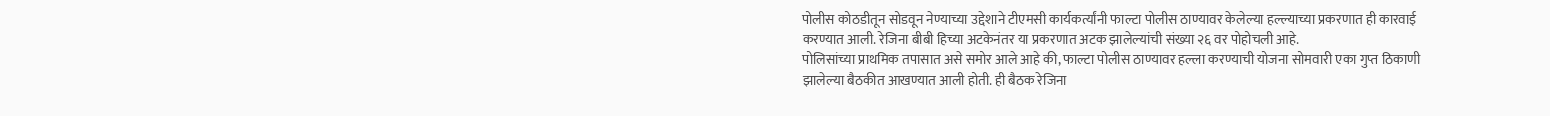पोलीस कोठडीतून सोडवून नेण्याच्या उद्देशाने टीएमसी कार्यकर्त्यांनी फाल्टा पोलीस ठाण्यावर केलेल्या हल्ल्याच्या प्रकरणात ही कारवाई करण्यात आली. रेजिना बीबी हिच्या अटकेनंतर या प्रकरणात अटक झालेल्यांची संख्या २६ वर पोहोचली आहे.
पोलिसांच्या प्राथमिक तपासात असे समोर आले आहे की, फाल्टा पोलीस ठाण्यावर हल्ला करण्याची योजना सोमवारी एका गुप्त ठिकाणी झालेल्या बैठकीत आखण्यात आली होती. ही बैठक रेजिना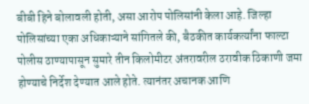बीबी हिने बोलावली होती, असा आरोप पोलिसांनी केला आहे. जिल्हा पोलिसांच्या एका अधिकाऱ्याने सांगितले की, बैठकीत कार्यकर्त्यांना फाल्टा पोलीस ठाण्यापासून सुमारे तीन किलोमीटर अंतरावरील ठरावीक ठिकाणी जमा होण्याचे निर्देश देण्यात आले होते. त्यानंतर अचानक आणि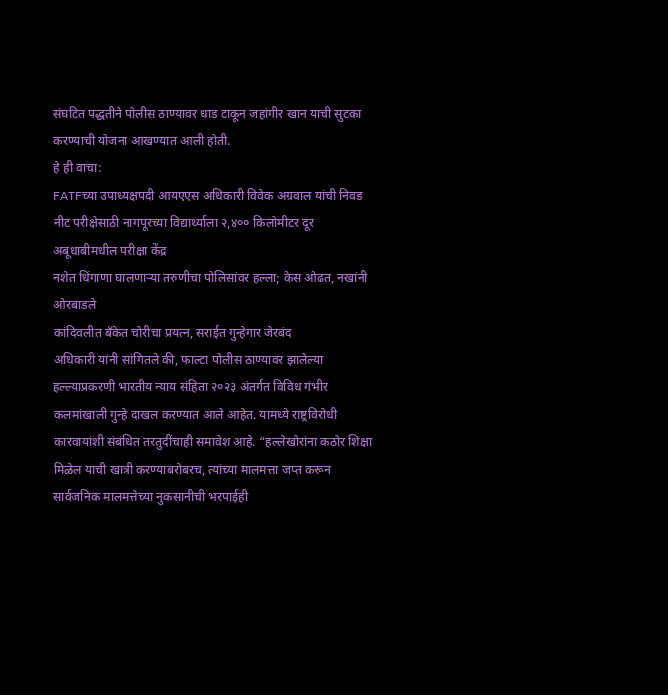संघटित पद्धतीने पोलीस ठाण्यावर धाड टाकून जहांगीर खान याची सुटका करण्याची योजना आखण्यात आली होती.
हे ही वाचा:
FATFच्या उपाध्यक्षपदी आयएएस अधिकारी विवेक अग्रवाल यांची निवड
नीट परीक्षेसाठी नागपूरच्या विद्यार्थ्याला २,४०० किलोमीटर दूर अबूधाबीमधील परीक्षा केंद्र
नशेत धिंगाणा घालणाऱ्या तरुणीचा पोलिसांवर हल्ला; केस ओढत, नखांनी ओरबाडले
कांदिवलीत बँकेत चोरीचा प्रयत्न, सराईत गुन्हेगार जेरबंद
अधिकारी यांनी सांगितले की, फाल्टा पोलीस ठाण्यावर झालेल्या हल्ल्याप्रकरणी भारतीय न्याय संहिता २०२३ अंतर्गत विविध गंभीर कलमांखाली गुन्हे दाखल करण्यात आले आहेत. यामध्ये राष्ट्रविरोधी कारवायांशी संबंधित तरतुदींचाही समावेश आहे. “हल्लेखोरांना कठोर शिक्षा मिळेल याची खात्री करण्याबरोबरच, त्यांच्या मालमत्ता जप्त करून सार्वजनिक मालमत्तेच्या नुकसानीची भरपाईही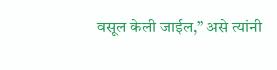वसूल केली जाईल,” असे त्यांनी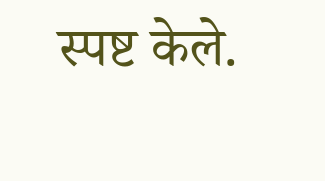स्पष्ट केले.